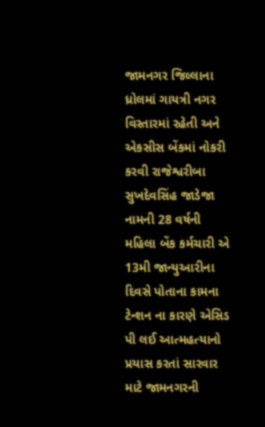જામનગર જિલ્લાના ધ્રોલમાં ગાયત્રી નગર વિસ્તારમાં રહેતી અને એકસીસ બેંકમાં નોકરી કરવી રાજેશ્વરીબા સુખદેવસિંહ જાડેજા નામની 28 વર્ષની મહિલા બેંક કર્મચારી એ 13મી જાન્યુઆરીના દિવસે પોતાના કામના ટેન્શન ના કારણે એસિડ પી લઈ આત્મહત્યાનો પ્રયાસ કરતાં સારવાર માટે જામનગરની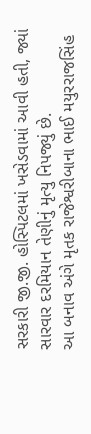સરકારી જી.જી. હોસ્પિટલમાં ખસેડવામાં આવી હતી, જ્યાં સારવાર દરમિયાન તેણીનું મૃત્યુ નિપજ્યું છે.
આ બનાવ અંગે મૃતક રાજેશ્વરીબાના ભાઈ મયુરરાજસિંહ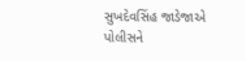સુખદેવસિંહ જાડેજાએ પોલીસને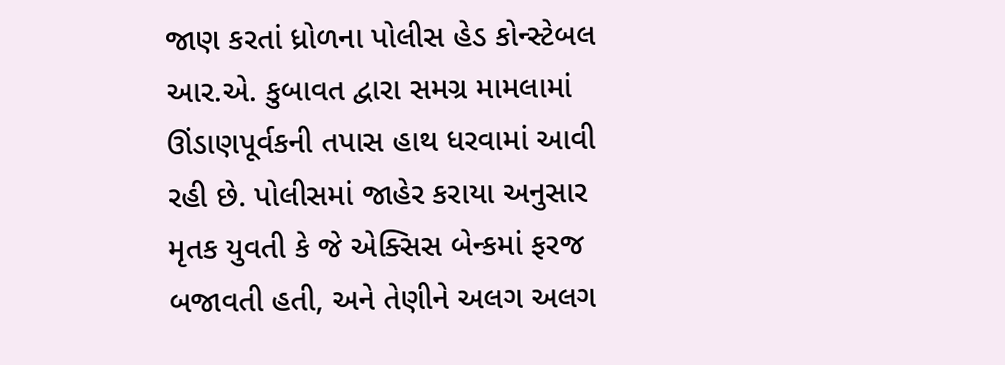જાણ કરતાં ધ્રોળના પોલીસ હેડ કોન્સ્ટેબલ આર.એ. કુબાવત દ્વારા સમગ્ર મામલામાં ઊંડાણપૂર્વકની તપાસ હાથ ધરવામાં આવી રહી છે. પોલીસમાં જાહેર કરાયા અનુસાર મૃતક યુવતી કે જે એક્સિસ બેન્કમાં ફરજ બજાવતી હતી, અને તેણીને અલગ અલગ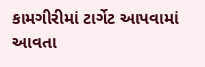કામગીરીમાં ટાર્ગેટ આપવામાં આવતા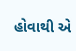હોવાથી એ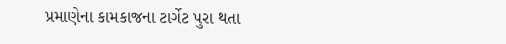પ્રમાણેના કામકાજના ટાર્ગેટ પુરા થતા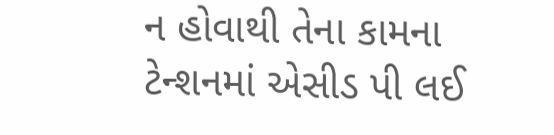ન હોવાથી તેના કામના ટેન્શનમાં એસીડ પી લઈ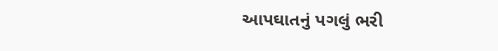આપઘાતનું પગલું ભરી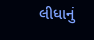લીધાનું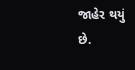જાહેર થયું છે.